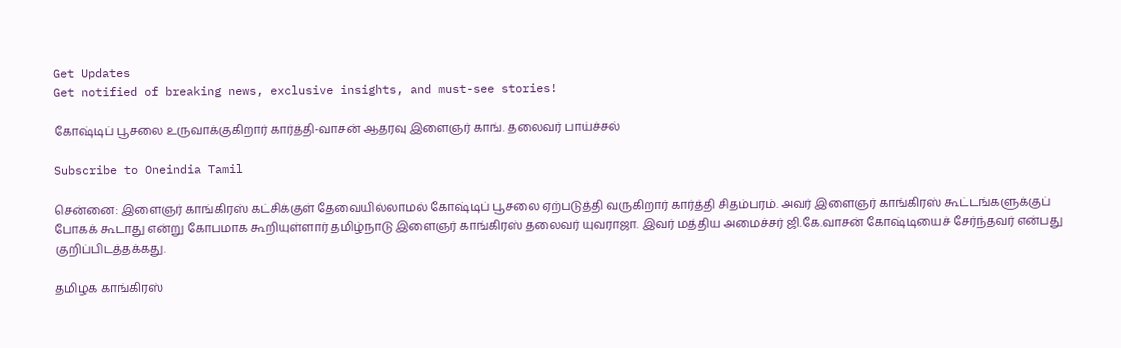Get Updates
Get notified of breaking news, exclusive insights, and must-see stories!

கோஷ்டிப் பூசலை உருவாக்குகிறார் கார்த்தி-வாசன் ஆதரவு இளைஞர் காங். தலைவர் பாய்ச்சல்

Subscribe to Oneindia Tamil

சென்னை: இளைஞர் காங்கிரஸ் கட்சிக்குள் தேவையில்லாமல் கோஷ்டிப் பூசலை ஏற்படுத்தி வருகிறார் கார்த்தி சிதம்பரம். அவர் இளைஞர் காங்கிரஸ் கூட்டங்களுக்குப் போகக் கூடாது என்று கோபமாக கூறியுள்ளார் தமிழ்நாடு இளைஞர் காங்கிரஸ் தலைவர் யுவராஜா. இவர் மத்திய அமைச்சர் ஜி.கே.வாசன் கோஷ்டியைச் சேர்ந்தவர் என்பது குறிப்பிடத்தக்கது.

தமிழக காங்கிரஸ்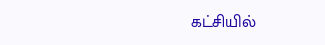கட்சியில்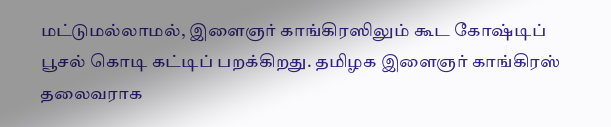மட்டுமல்லாமல், இளைஞர் காங்கிரஸிலும் கூட கோஷ்டிப் பூசல் கொடி கட்டிப் பறக்கிறது. தமிழக இளைஞர் காங்கிரஸ் தலைவராக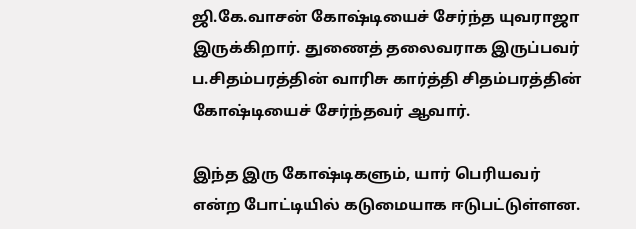ஜி.கே.வாசன் கோஷ்டியைச் சேர்ந்த யுவராஜா இருக்கிறார். துணைத் தலைவராக இருப்பவர் ப.சிதம்பரத்தின் வாரிசு கார்த்தி சிதம்பரத்தின் கோஷ்டியைச் சேர்ந்தவர் ஆவார்.

இந்த இரு கோஷ்டிகளும், யார் பெரியவர் என்ற போட்டியில் கடுமையாக ஈடுபட்டுள்ளன.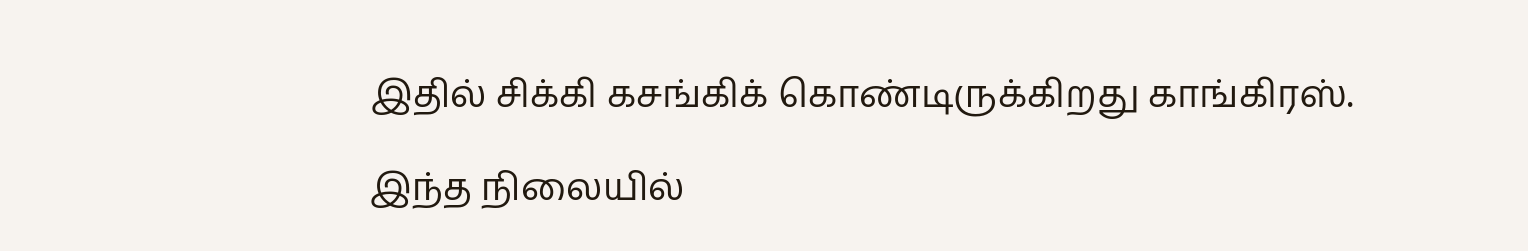இதில் சிக்கி கசங்கிக் கொண்டிருக்கிறது காங்கிரஸ்.

இந்த நிலையில்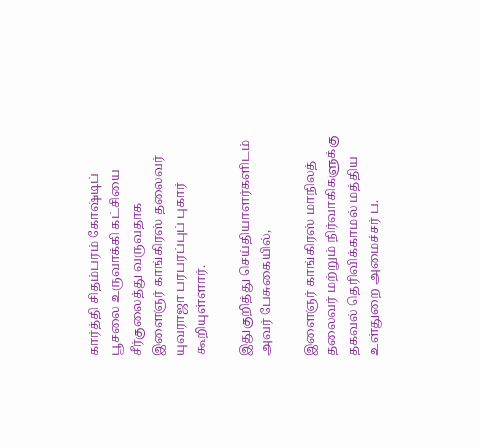கார்த்தி சிதம்பரம் கோஷ்டிப் பூசலை உருவாக்கி கட்சியை சீர்குலைத்து வருவதாக இளைஞர் காங்கிரஸ் தலைவர் யுவராஜா பரபரப்புப் புகார் கூறியுள்ளார்.

இதுகுறித்து செய்தியாளர்களிடம் அவர் பேசுகையில்,

இளைஞர் காங்கிரஸ் மாநிலத் தலைவர் மற்றும் நிர்வாகிகளுக்கு தகவல் தெரிவிக்காமல் மத்திய உள்துறை அமைச்சர் ப.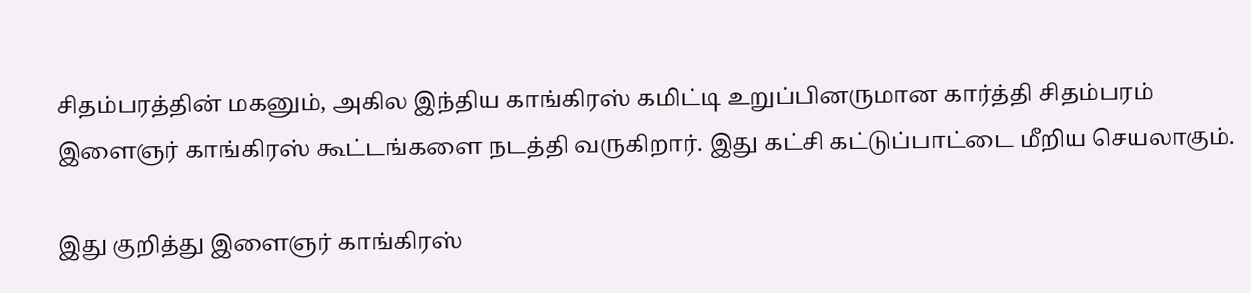சிதம்பரத்தின் மகனும், அகில இந்திய காங்கிரஸ் கமிட்டி உறுப்பினருமான கார்த்தி சிதம்பரம் இளைஞர் காங்கிரஸ் கூட்டங்களை நடத்தி வருகிறார். இது கட்சி கட்டுப்பாட்டை மீறிய செயலாகும்.

இது குறித்து இளைஞர் காங்கிரஸ்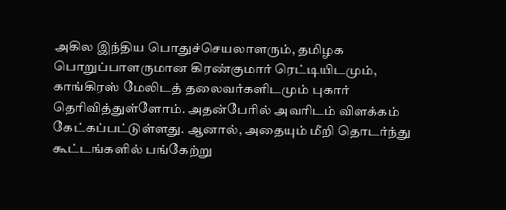அகில இந்திய பொதுச்செயலாளரும், தமிழக
பொறுப்பாளருமான கிரண்குமார் ரெட்டியிடமும், காங்கிரஸ் மேலிடத் தலைவர்களிடமும் புகார் தெரிவித்துள்ளோம். அதன்பேரில் அவரிடம் விளக்கம் கேட்கப்பட்டுள்ளது. ஆனால், அதையும் மீறி தொடர்ந்து கூட்டங்களில் பங்கேற்று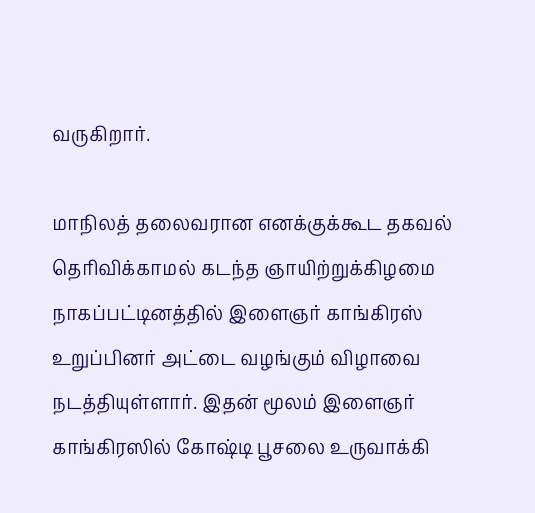வருகிறார்.

மாநிலத் தலைவரான எனக்குக்கூட தகவல் தெரிவிக்காமல் கடந்த ஞாயிற்றுக்கிழமை நாகப்பட்டினத்தில் இளைஞர் காங்கிரஸ் உறுப்பினர் அட்டை வழங்கும் விழாவை நடத்தியுள்ளார். இதன் மூலம் இளைஞர் காங்கிரஸில் கோஷ்டி பூசலை உருவாக்கி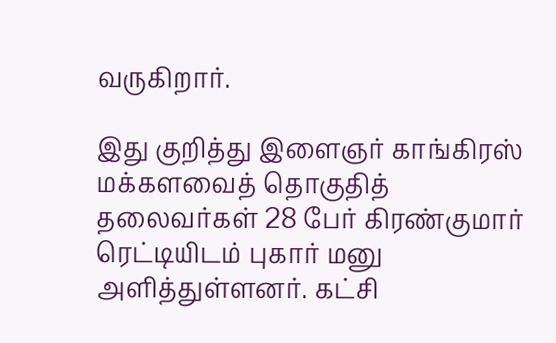வருகிறார்.

இது குறித்து இளைஞர் காங்கிரஸ் மக்களவைத் தொகுதித் தலைவர்கள் 28 பேர் கிரண்குமார் ரெட்டியிடம் புகார் மனு அளித்துள்ளனர். கட்சி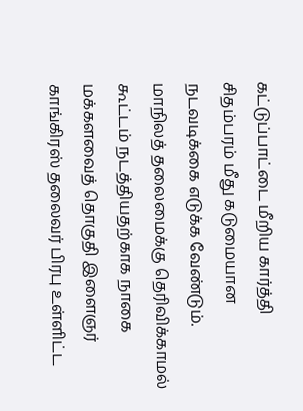கட்டுப்பாட்டை மீறிய கார்த்தி சிதம்பரம் மீது கடுமையான நடவடிக்கை எடுக்க வேண்டும். மாநிலத் தலைமைக்கு தெரிவிக்காமல் கூட்டம் நடத்தியதற்காக நாகை மக்களவைத் தொகுதி இளைஞர் காங்கிரஸ் தலைவர் பிரபு உள்ளிட்ட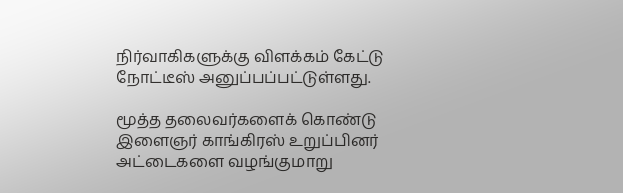நிர்வாகிகளுக்கு விளக்கம் கேட்டு நோட்டீஸ் அனுப்பப்பட்டுள்ளது.

மூத்த தலைவர்களைக் கொண்டு இளைஞர் காங்கிரஸ் உறுப்பினர் அட்டைகளை வழங்குமாறு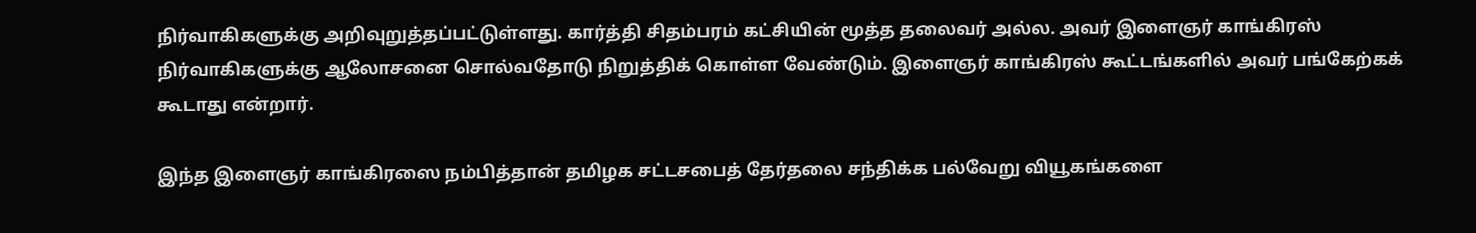நிர்வாகிகளுக்கு அறிவுறுத்தப்பட்டுள்ளது. கார்த்தி சிதம்பரம் கட்சியின் மூத்த தலைவர் அல்ல. அவர் இளைஞர் காங்கிரஸ் நிர்வாகிகளுக்கு ஆலோசனை சொல்வதோடு நிறுத்திக் கொள்ள வேண்டும். இளைஞர் காங்கிரஸ் கூட்டங்களில் அவர் பங்கேற்கக் கூடாது என்றார்.

இந்த இளைஞர் காங்கிரஸை நம்பித்தான் தமிழக சட்டசபைத் தேர்தலை சந்திக்க பல்வேறு வியூகங்களை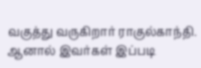வகுத்து வருகிறார் ராகுல்காந்தி. ஆனால் இவர்கள் இப்படி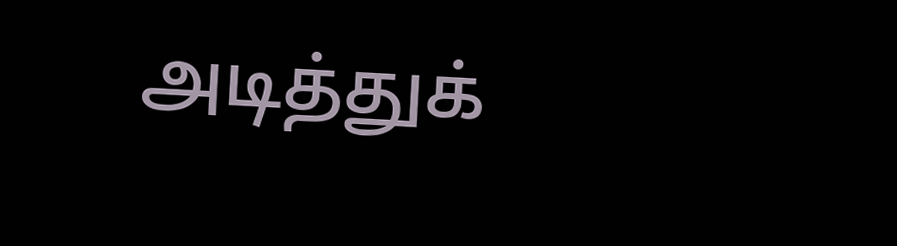அடித்துக்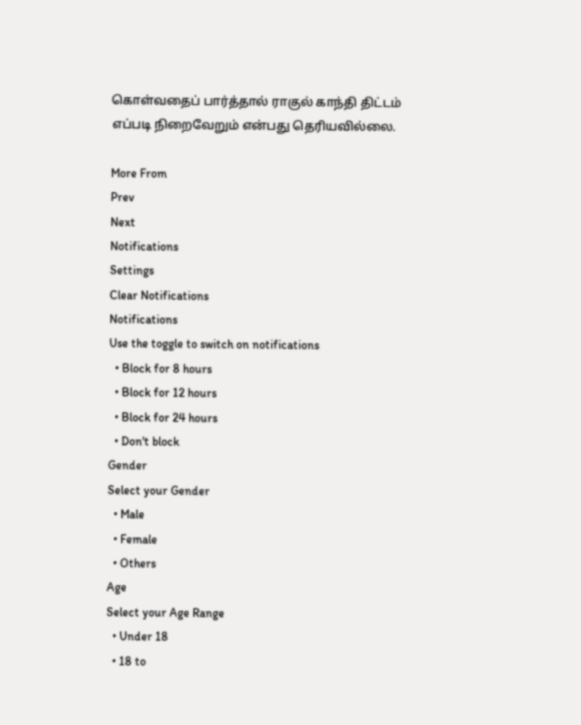கொள்வதைப் பார்த்தால் ராகுல் காந்தி திட்டம் எப்படி நிறைவேறும் என்பது தெரியவில்லை.

More From
Prev
Next
Notifications
Settings
Clear Notifications
Notifications
Use the toggle to switch on notifications
  • Block for 8 hours
  • Block for 12 hours
  • Block for 24 hours
  • Don't block
Gender
Select your Gender
  • Male
  • Female
  • Others
Age
Select your Age Range
  • Under 18
  • 18 to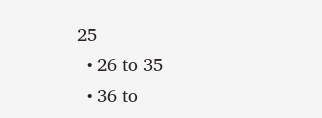25
  • 26 to 35
  • 36 to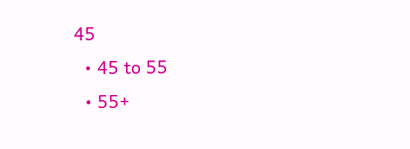45
  • 45 to 55
  • 55+